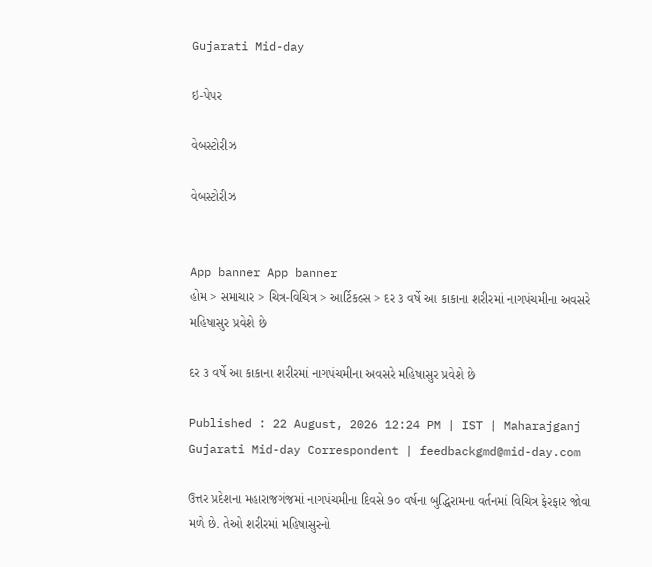Gujarati Mid-day

ઇ-પેપર

વેબસ્ટોરીઝ

વેબસ્ટોરીઝ


App banner App banner
હોમ > સમાચાર > ચિત્ર-વિચિત્ર > આર્ટિકલ્સ > દર ૩ વર્ષે આ કાકાના શરીરમાં નાગપંચમીના અવસરે મહિષાસુર પ્રવેશે છે

દર ૩ વર્ષે આ કાકાના શરીરમાં નાગપંચમીના અવસરે મહિષાસુર પ્રવેશે છે

Published : 22 August, 2026 12:24 PM | IST | Maharajganj
Gujarati Mid-day Correspondent | feedbackgmd@mid-day.com

ઉત્તર પ્રદેશના મહારાજગંજમાં નાગપંચમીના દિવસે ૭૦ વર્ષના બુદ્ધિરામના વર્તનમાં વિચિત્ર ફેરફાર જોવા મળે છે. તેઓ શરીરમાં મહિષાસુરનો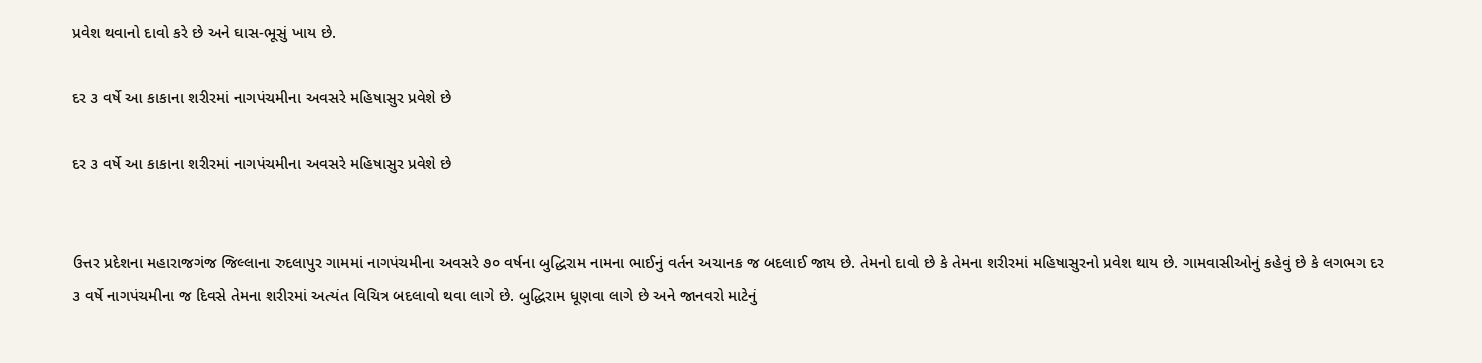પ્રવેશ થવાનો દાવો કરે છે અને ઘાસ-ભૂસું ખાય છે.

દર ૩ વર્ષે આ કાકાના શરીરમાં નાગપંચમીના અવસરે મહિષાસુર પ્રવેશે છે

દર ૩ વર્ષે આ કાકાના શરીરમાં નાગપંચમીના અવસરે મહિષાસુર પ્રવેશે છે


ઉત્તર પ્રદેશના મહારાજગંજ જિલ્લાના રુદલાપુર ગામમાં નાગપંચમીના અવસરે ૭૦ વર્ષના બુદ્ધિરામ નામના ભાઈનું વર્તન અચાનક જ બદલાઈ જાય છે. તેમનો દાવો છે કે તેમના શરીરમાં મહિષાસુરનો પ્રવેશ થાય છે. ગામવાસીઓનું કહેવું છે કે લગભગ દર ૩ વર્ષે નાગપંચમીના જ દિવસે તેમના શરીરમાં અત્યંત વિચિત્ર બદલાવો થવા લાગે છે. બુદ્ધિરામ ધૂણવા લાગે છે અને જાનવરો માટેનું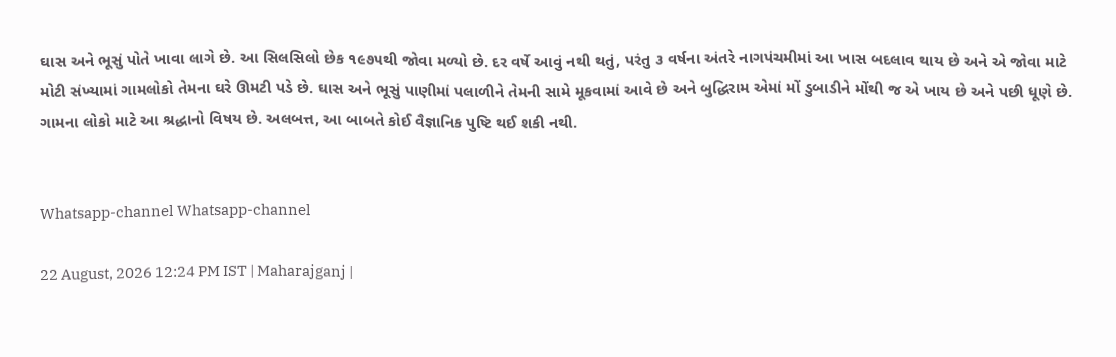ઘાસ અને ભૂસું પોતે ખાવા લાગે છે. આ સિલસિલો છેક ૧૯૭૫થી જોવા મળ્યો છે. દર વર્ષે આવું નથી થતું, પરંતુ ૩ વર્ષના અંતરે નાગપંચમીમાં આ ખાસ બદલાવ થાય છે અને એ જોવા માટે મોટી સંખ્યામાં ગામલોકો તેમના ઘરે ઊમટી પડે છે. ઘાસ અને ભૂસું પાણીમાં પલાળીને તેમની સામે મૂકવામાં આવે છે અને બુદ્ધિરામ એમાં મોં ડુબાડીને મોંથી જ એ ખાય છે અને પછી ધૂણે છે. ગામના લોકો માટે આ શ્રદ્ધાનો વિષય છે. અલબત્ત, આ બાબતે કોઈ વૈજ્ઞાનિક પુષ્ટિ થઈ શકી નથી.


Whatsapp-channel Whatsapp-channel

22 August, 2026 12:24 PM IST | Maharajganj |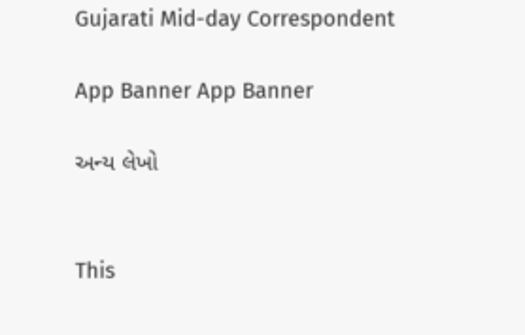Gujarati Mid-day Correspondent

App Banner App Banner

અન્ય લેખો


This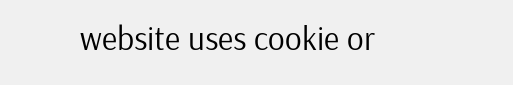website uses cookie or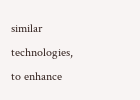similar technologies, to enhance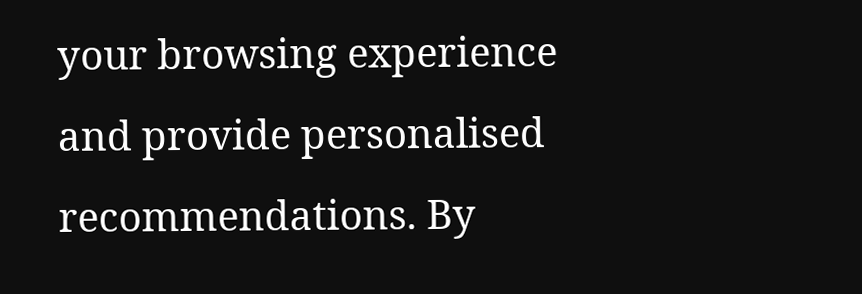your browsing experience and provide personalised recommendations. By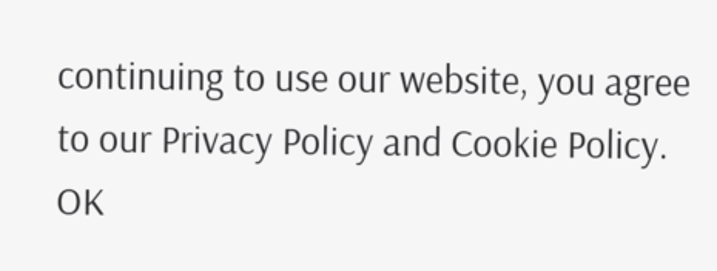continuing to use our website, you agree to our Privacy Policy and Cookie Policy. OK